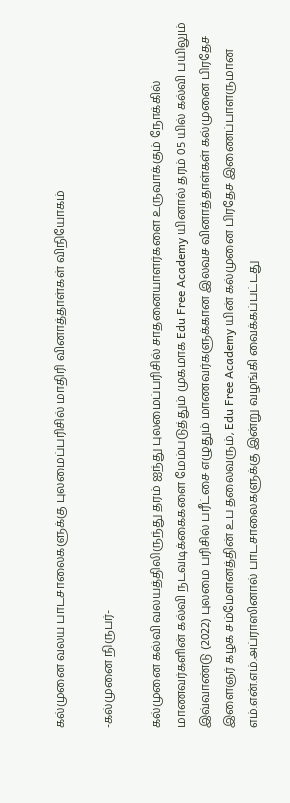கல்முனை வலய பாடசாலைகளுக்கு புலமைப்பரிசில் மாதிரி வினாத்தாள்கள் விநியோகம்

-கல்முனை நிருபர்-

கல்முனை கல்வி வலயத்திலிருந்து தரம் ஐந்து புலமைப்பரிசில் சாதனையாளர்களை உருவாக்கும் நோக்கில் மாணவர்களின் கல்வி நடவடிக்கைகளை மேம்படுத்தும் முகமாக Edu Free Academy யினால் தரம் 05 யில் கல்வி பயிலும் இவ்வாண்டு (2022) புலமை பரிசில் பரீட்சை எழுதும் மாணவர்களுக்கான இலவச வினாத்தாள்கள் கல்முனை பிரதேச இளைஞர் கழக சம்மேளனத்தின் உப தலைவரும், Edu Free Academy யின் கல்முனை பிரதேச இணைப்பாளருமான எம்.என்.எம்.அப்ராஸினால் பாடசாலைகளுக்கு இன்று வழங்கி வைக்கப்பட்டது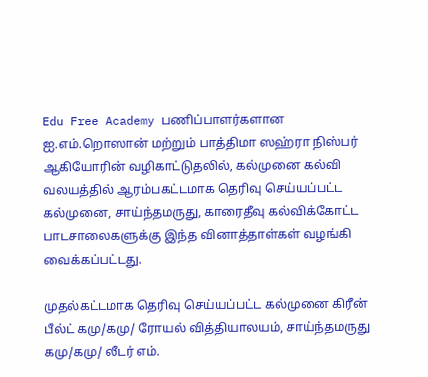Edu Free Academy பணிப்பாளர்களான ஐ.எம்.றொஸான் மற்றும் பாத்திமா ஸஹ்ரா நிஸ்பர் ஆகியோரின் வழிகாட்டுதலில், கல்முனை கல்வி வலயத்தில் ஆரம்பகட்டமாக தெரிவு செய்யப்பட்ட கல்முனை, சாய்ந்தமருது, காரைதீவு கல்விக்கோட்ட பாடசாலைகளுக்கு இந்த வினாத்தாள்கள் வழங்கி வைக்கப்பட்டது.

முதல்கட்டமாக தெரிவு செய்யப்பட்ட கல்முனை கிரீன் பீல்ட் கமு/கமு/ ரோயல் வித்தியாலயம், சாய்ந்தமருது கமு/கமு/ லீடர் எம்.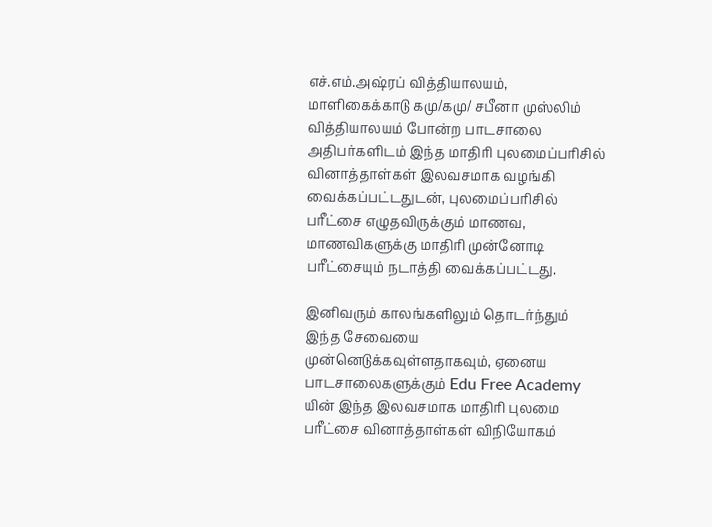எச்.எம்.அஷ்ரப் வித்தியாலயம், மாளிகைக்காடு கமு/கமு/ சபீனா முஸ்லிம் வித்தியாலயம் போன்ற பாடசாலை அதிபர்களிடம் இந்த மாதிரி புலமைப்பரிசில் வினாத்தாள்கள் இலவசமாக வழங்கி வைக்கப்பட்டதுடன், புலமைப்பரிசில் பரீட்சை எழுதவிருக்கும் மாணவ, மாணவிகளுக்கு மாதிரி முன்னோடி பரீட்சையும் நடாத்தி வைக்கப்பட்டது.

இனிவரும் காலங்களிலும் தொடர்ந்தும் இந்த சேவையை முன்னெடுக்கவுள்ளதாகவும், ஏனைய பாடசாலைகளுக்கும் Edu Free Academy யின் இந்த இலவசமாக மாதிரி புலமை பரீட்சை வினாத்தாள்கள் விநியோகம்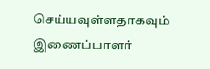செய்யவுள்ளதாகவும் இணைப்பாளர்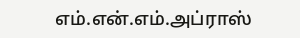எம்.என்.எம்.அப்ராஸ்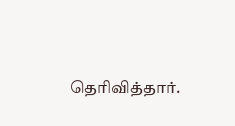தெரிவித்தார்.